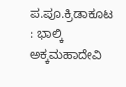ಪ.ಪೂ.ಕ್ರಿಡಾಕೂಟ : ಭಾಲ್ಕಿ ಅಕ್ಕಮಹಾದೇವಿ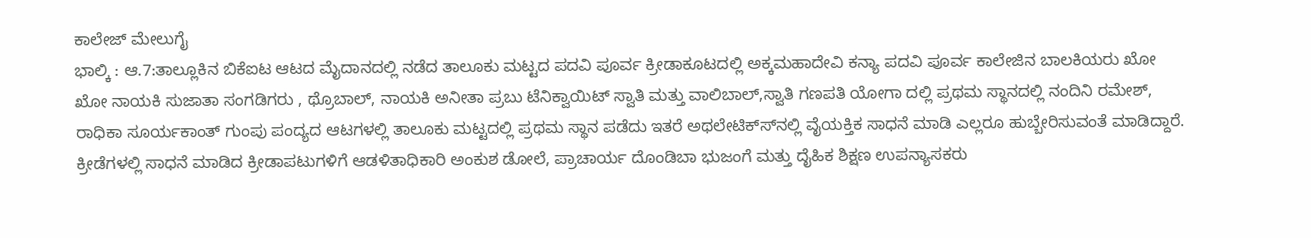ಕಾಲೇಜ್ ಮೇಲುಗೈ
ಭಾಲ್ಕಿ : ಆ.7:ತಾಲ್ಲೂಕಿನ ಬಿಕೆಐಟ ಆಟದ ಮೈದಾನದಲ್ಲಿ ನಡೆದ ತಾಲೂಕು ಮಟ್ಟದ ಪದವಿ ಪೂರ್ವ ಕ್ರೀಡಾಕೂಟದಲ್ಲಿ ಅಕ್ಕಮಹಾದೇವಿ ಕನ್ಯಾ ಪದವಿ ಪೂರ್ವ ಕಾಲೇಜಿನ ಬಾಲಕಿಯರು ಖೋ ಖೋ ನಾಯಕಿ ಸುಜಾತಾ ಸಂಗಡಿಗರು , ಥ್ರೊಬಾಲ್, ನಾಯಕಿ ಅನೀತಾ ಪ್ರಬು ಟೆನಿಕ್ವಾಯಿಟ್ ಸ್ವಾತಿ ಮತ್ತು ವಾಲಿಬಾಲ್,ಸ್ವಾತಿ ಗಣಪತಿ ಯೋಗಾ ದಲ್ಲಿ ಪ್ರಥಮ ಸ್ಥಾನದಲ್ಲಿ ನಂದಿನಿ ರಮೇಶ್, ರಾಧಿಕಾ ಸೂರ್ಯಕಾಂತ್ ಗುಂಪು ಪಂದ್ಯದ ಆಟಗಳಲ್ಲಿ ತಾಲೂಕು ಮಟ್ಟದಲ್ಲಿ ಪ್ರಥಮ ಸ್ಥಾನ ಪಡೆದು ಇತರೆ ಅಥಲೇಟಿಕ್ಸ್‍ನಲ್ಲಿ ವೈಯಕ್ತಿಕ ಸಾಧನೆ ಮಾಡಿ ಎಲ್ಲರೂ ಹುಬ್ಬೇರಿಸುವಂತೆ ಮಾಡಿದ್ದಾರೆ. ಕ್ರೀಡೆಗಳಲ್ಲಿ ಸಾಧನೆ ಮಾಡಿದ ಕ್ರೀಡಾಪಟುಗಳಿಗೆ ಆಡಳಿತಾಧಿಕಾರಿ ಅಂಕುಶ ಡೋಲೆ, ಪ್ರಾಚಾರ್ಯ ದೊಂಡಿಬಾ ಭುಜಂಗೆ ಮತ್ತು ದೈಹಿಕ ಶಿಕ್ಷಣ ಉಪನ್ಯಾಸಕರು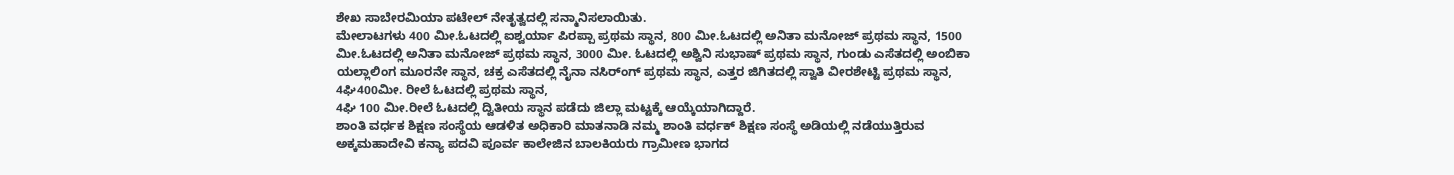ಶೇಖ ಸಾಬೇರಮಿಯಾ ಪಟೇಲ್ ನೇತೃತ್ವದಲ್ಲಿ ಸನ್ಮಾನಿಸಲಾಯಿತು.
ಮೇಲಾಟಗಳು 400 ಮೀ.ಓಟದಲ್ಲಿ ಐಶ್ವರ್ಯಾ ಪಿರಪ್ಪಾ ಪ್ರಥಮ ಸ್ಥಾನ, 800 ಮೀ.ಓಟದಲ್ಲಿ ಅನಿತಾ ಮನೋಜ್ ಪ್ರಥಮ ಸ್ಥಾನ, 1500 ಮೀ.ಓಟದಲ್ಲಿ ಅನಿತಾ ಮನೋಜ್ ಪ್ರಥಮ ಸ್ಥಾನ, 3000 ಮೀ. ಓಟದಲ್ಲಿ ಅಶ್ವಿನಿ ಸುಭಾಷ್ ಪ್ರಥಮ ಸ್ಥಾನ, ಗುಂಡು ಎಸೆತದಲ್ಲಿ ಅಂಬಿಕಾ ಯಲ್ಲಾಲಿಂಗ ಮೂರನೇ ಸ್ಥಾನ, ಚಕ್ರ ಎಸೆತದಲ್ಲಿ ನೈನಾ ನಸಿರ್ಂಗ್ ಪ್ರಥಮ ಸ್ಥಾನ, ಎತ್ತರ ಜಿಗಿತದಲ್ಲಿ ಸ್ವಾತಿ ವೀರಶೇಟ್ಟಿ ಪ್ರಥಮ ಸ್ಥಾನ, 4ಘಿ400ಮೀ. ರೀಲೆ ಓಟದಲ್ಲಿ ಪ್ರಥಮ ಸ್ಥಾನ,
4ಘಿ 100 ಮೀ.ರೀಲೆ ಓಟದಲ್ಲಿ ದ್ವಿತೀಯ ಸ್ಥಾನ ಪಡೆದು ಜಿಲ್ಲಾ ಮಟ್ಟಕ್ಕೆ ಆಯ್ಕೆಯಾಗಿದ್ದಾರೆ.
ಶಾಂತಿ ವರ್ಧಕ ಶಿಕ್ಷಣ ಸಂಸ್ಥೆಯ ಆಡಳಿತ ಅಧಿಕಾರಿ ಮಾತನಾಡಿ ನಮ್ಮ ಶಾಂತಿ ವರ್ಧಕ್ ಶಿಕ್ಷಣ ಸಂಸ್ಥೆ ಅಡಿಯಲ್ಲಿ ನಡೆಯುತ್ತಿರುವ ಅಕ್ಕಮಹಾದೇವಿ ಕನ್ಯಾ ಪದವಿ ಪೂರ್ವ ಕಾಲೇಜಿನ ಬಾಲಕಿಯರು ಗ್ರಾಮೀಣ ಭಾಗದ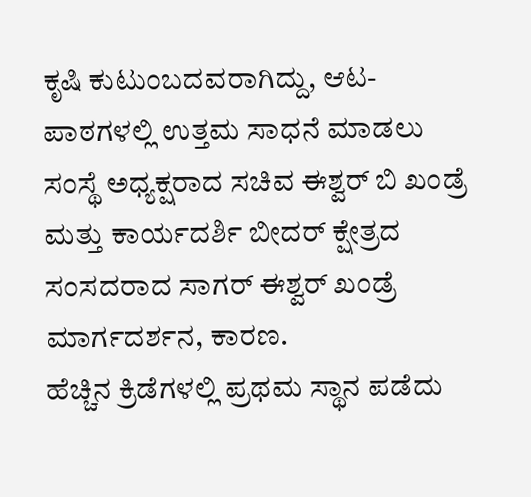ಕೃಷಿ ಕುಟುಂಬದವರಾಗಿದ್ದು, ಆಟ- ಪಾಠಗಳಲ್ಲಿ ಉತ್ತಮ ಸಾಧನೆ ಮಾಡಲು ಸಂಸ್ಥೆ ಅಧ್ಯಕ್ಷರಾದ ಸಚಿವ ಈಶ್ವರ್ ಬಿ ಖಂಡ್ರೆ ಮತ್ತು ಕಾರ್ಯದರ್ಶಿ ಬೀದರ್ ಕ್ಷೇತ್ರದ ಸಂಸದರಾದ ಸಾಗರ್ ಈಶ್ವರ್ ಖಂಡ್ರೆ ಮಾರ್ಗದರ್ಶನ, ಕಾರಣ.
ಹೆಚ್ಚಿನ ಕ್ರಿಡೆಗಳಲ್ಲಿ ಪ್ರಥಮ ಸ್ಥಾನ ಪಡೆದು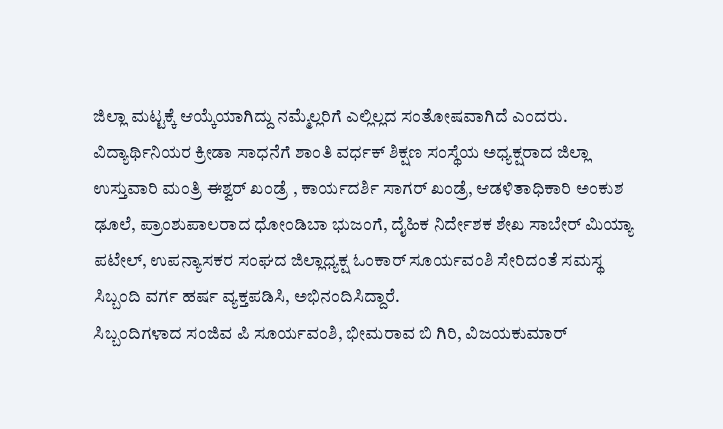ಜಿಲ್ಲಾ ಮಟ್ಟಕ್ಕೆ ಆಯ್ಕೆಯಾಗಿದ್ದು ನಮ್ಮೆಲ್ಲರಿಗೆ ಎಲ್ಲಿಲ್ಲದ ಸಂತೋಷವಾಗಿದೆ ಎಂದರು. ವಿದ್ಯಾರ್ಥಿನಿಯರ ಕ್ರೀಡಾ ಸಾಧನೆಗೆ ಶಾಂತಿ ವರ್ಧಕ್ ಶಿಕ್ಷಣ ಸಂಸ್ಥೆಯ ಅಧ್ಯಕ್ಷರಾದ ಜಿಲ್ಲಾ ಉಸ್ತುವಾರಿ ಮಂತ್ರಿ ಈಶ್ವರ್ ಖಂಡ್ರೆ , ಕಾರ್ಯದರ್ಶಿ ಸಾಗರ್ ಖಂಡ್ರೆ, ಆಡಳಿತಾಧಿಕಾರಿ ಅಂಕುಶ ಢೂಲೆ, ಪ್ರಾಂಶುಪಾಲರಾದ ಧೋಂಡಿಬಾ ಭುಜಂಗೆ, ದೈಹಿಕ ನಿರ್ದೇಶಕ ಶೇಖ ಸಾಬೇರ್ ಮಿಯ್ಯಾ ಪಟೇಲ್, ಉಪನ್ಯಾಸಕರ ಸಂಘದ ಜಿಲ್ಲಾಧ್ಯಕ್ಷ ಓಂಕಾರ್ ಸೂರ್ಯವಂಶಿ ಸೇರಿದಂತೆ ಸಮಸ್ಥ ಸಿಬ್ಬಂದಿ ವರ್ಗ ಹರ್ಷ ವ್ಯಕ್ತಪಡಿಸಿ, ಅಭಿನಂದಿಸಿದ್ದಾರೆ.
ಸಿಬ್ಬಂದಿಗಳಾದ ಸಂಜಿವ ಪಿ ಸೂರ್ಯವಂಶಿ, ಭೀಮರಾವ ಬಿ ಗಿರಿ, ವಿಜಯಕುಮಾರ್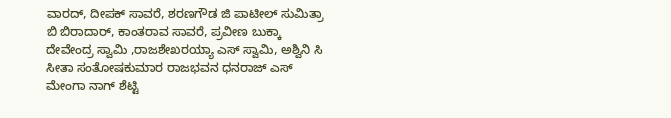ವಾರದ್, ದೀಪಕ್ ಸಾವರೆ, ಶರಣಗೌಡ ಜಿ ಪಾಟೀಲ್ ಸುಮಿತ್ರಾ ಬಿ ಬಿರಾದಾರ್, ಕಾಂತರಾವ ಸಾವರೆ, ಪ್ರವೀಣ ಬುಕ್ಕಾ ದೇವೇಂದ್ರ ಸ್ವಾಮಿ ,ರಾಜಶೇಖರಯ್ಯಾ ಎಸ್ ಸ್ವಾಮಿ, ಅಶ್ವಿನಿ ಸಿ ಸೀತಾ ಸಂತೋಷಕುಮಾರ ರಾಜಭವನ ಧನರಾಜ್ ಎಸ್ ಮೇಂಗಾ ನಾಗ್ ಶೆಟ್ಟಿ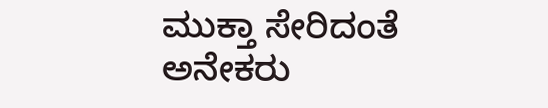ಮುಕ್ತಾ ಸೇರಿದಂತೆ ಅನೇಕರು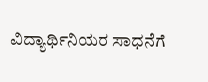ವಿದ್ಯಾರ್ಥಿನಿಯರ ಸಾಧನೆಗೆ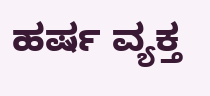ಹರ್ಷ ವ್ಯಕ್ತ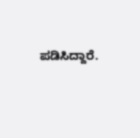ಪಡಿಸಿದ್ದಾರೆ.